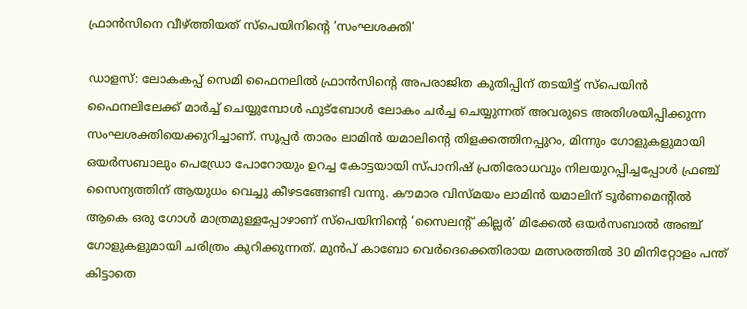ഫ്രാൻസിനെ വീഴ്ത്തിയത് സ്പെയിനിന്‍റെ ‘സംഘശക്തി’

ഡാളസ്: ലോകകപ്പ് സെമി ഫൈനലിൽ ഫ്രാൻസിന്‍റെ അപരാജിത കുതിപ്പിന് തടയിട്ട് സ്പെയിൻ ഫൈനലിലേക്ക് മാർച്ച് ചെയ്യുമ്പോൾ ഫുട്ബോൾ ലോകം ചർച്ച ചെയ്യുന്നത് അവരുടെ അതിശയിപ്പിക്കുന്ന സംഘശക്തിയെക്കുറിച്ചാണ്. സൂപ്പർ താരം ലാമിൻ യമാലിന്‍റെ തിളക്കത്തിനപ്പുറം, മിന്നും ഗോളുകളുമായി ഒയർസബാലും പെഡ്രോ പോറോയും ഉറച്ച കോട്ടയായി സ്പാനിഷ് പ്രതിരോധവും നിലയുറപ്പിച്ചപ്പോൾ ഫ്രഞ്ച് സൈന്യത്തിന് ആയുധം വെച്ചു കീഴടങ്ങേണ്ടി വന്നു. കൗമാര വിസ്മയം ലാമിൻ യമാലിന് ടൂർണമെന്‍റിൽ ആകെ ഒരു ഗോൾ മാത്രമുള്ളപ്പോഴാണ് സ്പെയിനിന്‍റെ ‘സൈലന്‍റ് കില്ലർ’ മിക്കേൽ ഒയർസബാൽ അഞ്ച് ഗോളുകളുമായി ചരിത്രം കുറിക്കുന്നത്. മുൻപ് കാബോ വെർദെക്കെതിരായ മത്സരത്തിൽ 30 മിനിറ്റോളം പന്ത് കിട്ടാതെ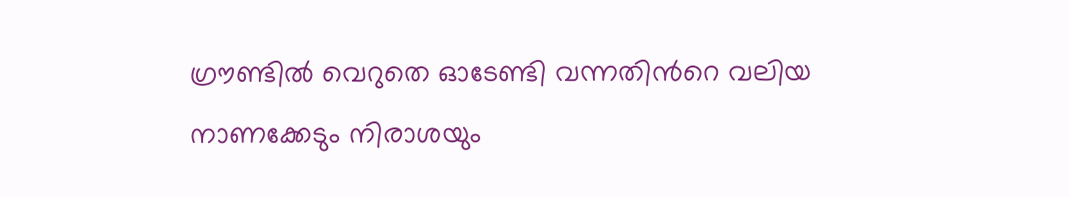ഗ്രൗണ്ടിൽ വെറുതെ ഓടേണ്ടി വന്നതിന്‍റെ വലിയ നാണക്കേടും നിരാശയും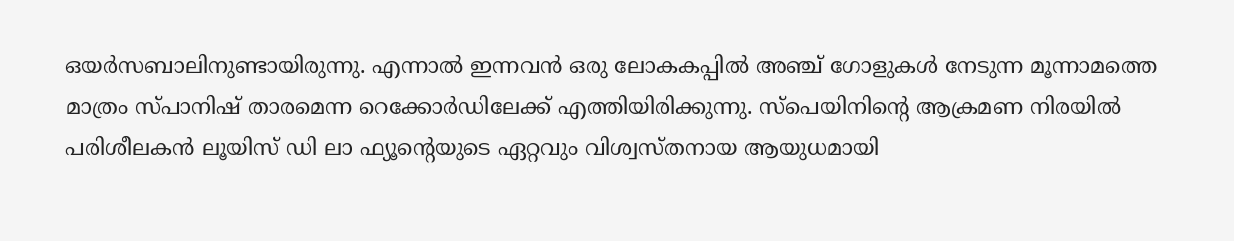ഒയർസബാലിനുണ്ടായിരുന്നു. എന്നാൽ ഇന്നവൻ ഒരു ലോകകപ്പിൽ അഞ്ച് ഗോളുകൾ നേടുന്ന മൂന്നാമത്തെ മാത്രം സ്പാനിഷ് താരമെന്ന റെക്കോർഡിലേക്ക് എത്തിയിരിക്കുന്നു. സ്പെയിനിന്‍റെ ആക്രമണ നിരയിൽ പരിശീലകൻ ലൂയിസ് ഡി ലാ ഫ്യൂന്‍റെയുടെ ഏറ്റവും വിശ്വസ്തനായ ആയുധമായി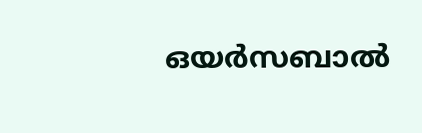ഒയർസബാൽ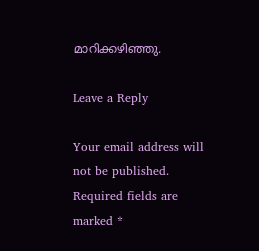മാറിക്കഴിഞ്ഞു.

Leave a Reply

Your email address will not be published. Required fields are marked *